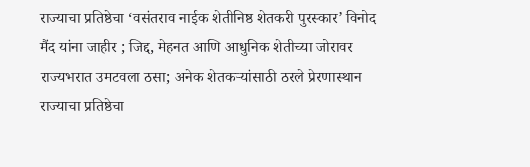राज्याचा प्रतिष्ठेचा ‘वसंतराव नाईक शेतीनिष्ठ शेतकरी पुरस्कार’ विनोद मैंद यांना जाहीर ; जिद्द, मेहनत आणि आधुनिक शेतीच्या जोरावर राज्यभरात उमटवला ठसा; अनेक शेतकऱ्यांसाठी ठरले प्रेरणास्थान
राज्याचा प्रतिष्ठेचा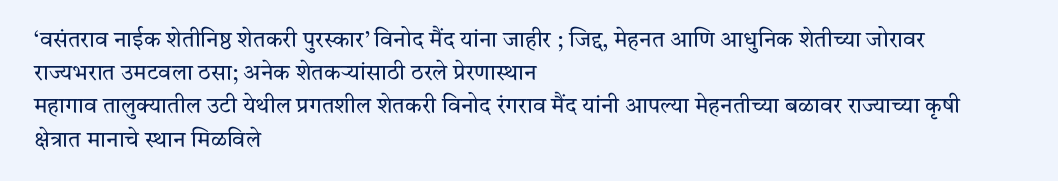‘वसंतराव नाईक शेतीनिष्ठ शेतकरी पुरस्कार’ विनोद मैंद यांना जाहीर ; जिद्द, मेहनत आणि आधुनिक शेतीच्या जोरावर राज्यभरात उमटवला ठसा; अनेक शेतकऱ्यांसाठी ठरले प्रेरणास्थान
महागाव तालुक्यातील उटी येथील प्रगतशील शेतकरी विनोद रंगराव मैंद यांनी आपल्या मेहनतीच्या बळावर राज्याच्या कृषी क्षेत्रात मानाचे स्थान मिळविले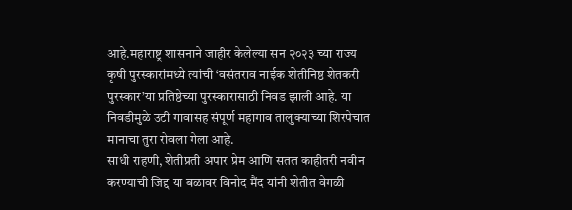आहे.महाराष्ट्र शासनाने जाहीर केलेल्या सन २०२३ च्या राज्य कृषी पुरस्कारांमध्ये त्यांची ‘वसंतराव नाईक शेतीनिष्ठ शेतकरी पुरस्कार’या प्रतिष्ठेच्या पुरस्कारासाठी निवड झाली आहे. या निवडीमुळे उटी गावासह संपूर्ण महागाव तालुक्याच्या शिरपेचात मानाचा तुरा रोवला गेला आहे.
साधी राहणी, शेतीप्रती अपार प्रेम आणि सतत काहीतरी नवीन करण्याची जिद्द या बळावर विनोद मैंद यांनी शेतीत वेगळी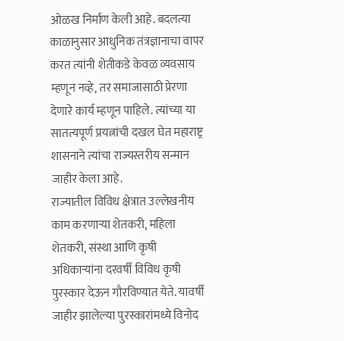ओळख निर्माण केली आहे. बदलत्या काळानुसार आधुनिक तंत्रज्ञानाचा वापर करत त्यांनी शेतीकडे केवळ व्यवसाय म्हणून नव्हे, तर समाजासाठी प्रेरणा देणारे कार्य म्हणून पाहिले. त्यांच्या या सातत्यपूर्ण प्रयत्नांची दखल घेत महाराष्ट्र शासनाने त्यांचा राज्यस्तरीय सन्मान जाहीर केला आहे.
राज्यातील विविध क्षेत्रात उल्लेखनीय काम करणाऱ्या शेतकरी, महिला शेतकरी, संस्था आणि कृषी अधिकाऱ्यांना दरवर्षी विविध कृषी पुरस्कार देऊन गौरविण्यात येते. यावर्षी जाहीर झालेल्या पुरस्कारांमध्ये विनोद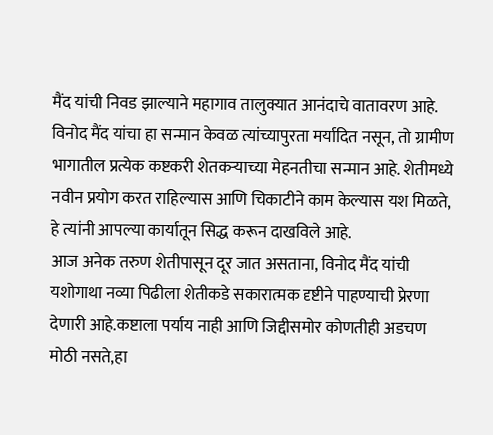मैंद यांची निवड झाल्याने महागाव तालुक्यात आनंदाचे वातावरण आहे.
विनोद मैंद यांचा हा सन्मान केवळ त्यांच्यापुरता मर्यादित नसून, तो ग्रामीण भागातील प्रत्येक कष्टकरी शेतकऱ्याच्या मेहनतीचा सन्मान आहे. शेतीमध्ये नवीन प्रयोग करत राहिल्यास आणि चिकाटीने काम केल्यास यश मिळते, हे त्यांनी आपल्या कार्यातून सिद्ध करून दाखविले आहे.
आज अनेक तरुण शेतीपासून दूर जात असताना, विनोद मैंद यांची यशोगाथा नव्या पिढीला शेतीकडे सकारात्मक दृष्टीने पाहण्याची प्रेरणा देणारी आहे.कष्टाला पर्याय नाही आणि जिद्दीसमोर कोणतीही अडचण मोठी नसते,हा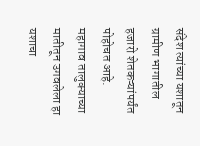संदेश त्यांच्या यशातून ग्रामीण भागातील हजारो शेतकऱ्यांपर्यंत पोहोचत आहे.
महागाव तालुक्याच्या मातीतून उगवलेला हा यशाचा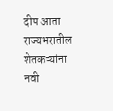दीप आता राज्यभरातील शेतकऱ्यांना नवी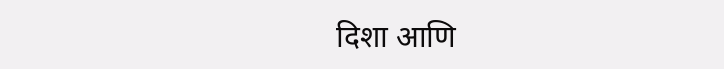दिशा आणि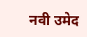नवी उमेद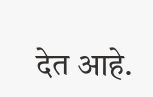देत आहे.